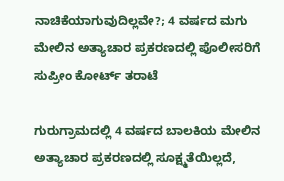ನಾಚಿಕೆಯಾಗುವುದಿಲ್ಲವೇ?; 4 ವರ್ಷದ ಮಗು ಮೇಲಿನ ಅತ್ಯಾಚಾರ ಪ್ರಕರಣದಲ್ಲಿ ಪೊಲೀಸರಿಗೆ ಸುಪ್ರೀಂ ಕೋರ್ಟ್ ತರಾಟೆ

ಗುರುಗ್ರಾಮದಲ್ಲಿ 4 ವರ್ಷದ ಬಾಲಕಿಯ ಮೇಲಿನ ಅತ್ಯಾಚಾರ ಪ್ರಕರಣದಲ್ಲಿ ಸೂಕ್ಷ್ಮತೆಯಿಲ್ಲದೆ,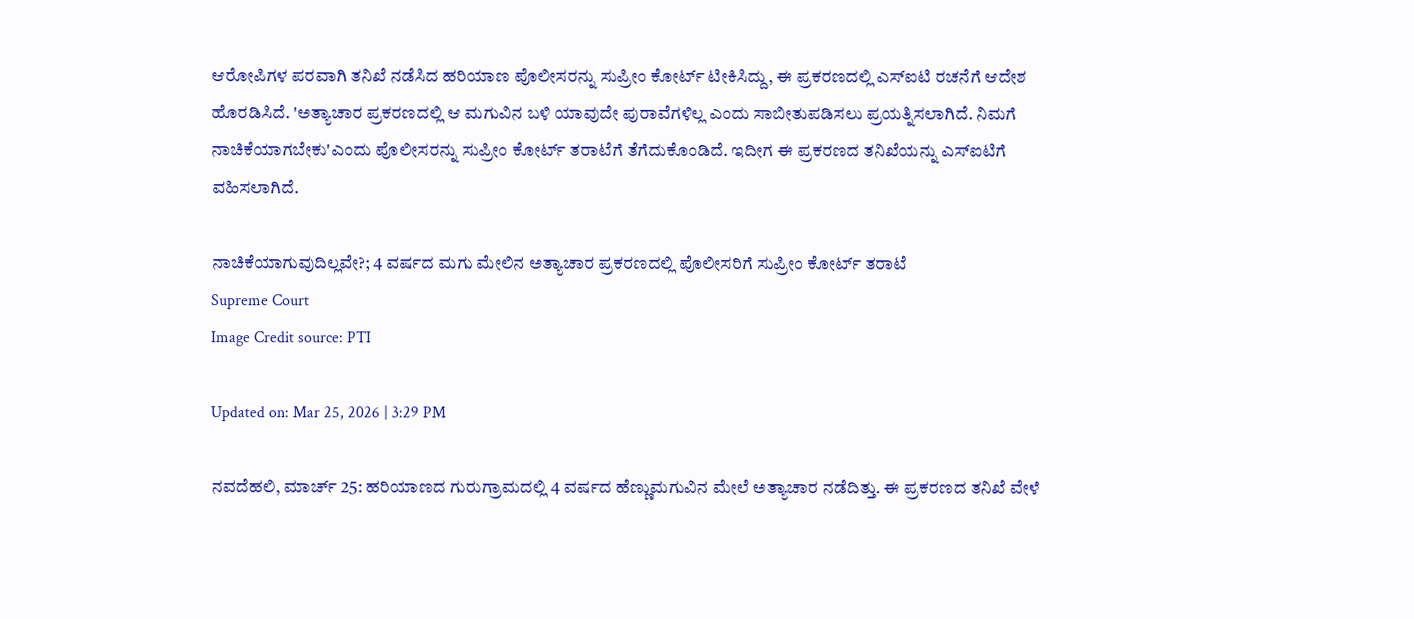ಆರೋಪಿಗಳ ಪರವಾಗಿ ತನಿಖೆ ನಡೆಸಿದ ಹರಿಯಾಣ ಪೊಲೀಸರನ್ನು ಸುಪ್ರೀಂ ಕೋರ್ಟ್ ಟೀಕಿಸಿದ್ದು, ಈ ಪ್ರಕರಣದಲ್ಲಿ ಎಸ್‌ಐಟಿ ರಚನೆಗೆ ಆದೇಶ ಹೊರಡಿಸಿದೆ. 'ಅತ್ಯಾಚಾರ ಪ್ರಕರಣದಲ್ಲಿ ಆ ಮಗುವಿನ ಬಳಿ ಯಾವುದೇ ಪುರಾವೆಗಳಿಲ್ಲ ಎಂದು ಸಾಬೀತುಪಡಿಸಲು ಪ್ರಯತ್ನಿಸಲಾಗಿದೆ. ನಿಮಗೆ ನಾಚಿಕೆಯಾಗಬೇಕು'ಎಂದು ಪೊಲೀಸರನ್ನು ಸುಪ್ರೀಂ ಕೋರ್ಟ್ ತರಾಟೆಗೆ ತೆಗೆದುಕೊಂಡಿದೆ. ಇದೀಗ ಈ ಪ್ರಕರಣದ ತನಿಖೆಯನ್ನು ಎಸ್ಐಟಿಗೆ ವಹಿಸಲಾಗಿದೆ.

ನಾಚಿಕೆಯಾಗುವುದಿಲ್ಲವೇ?; 4 ವರ್ಷದ ಮಗು ಮೇಲಿನ ಅತ್ಯಾಚಾರ ಪ್ರಕರಣದಲ್ಲಿ ಪೊಲೀಸರಿಗೆ ಸುಪ್ರೀಂ ಕೋರ್ಟ್ ತರಾಟೆ
Supreme Court
Image Credit source: PTI

Updated on: Mar 25, 2026 | 3:29 PM

ನವದೆಹಲಿ, ಮಾರ್ಚ್ 25: ಹರಿಯಾಣದ ಗುರುಗ್ರಾಮದಲ್ಲಿ 4 ವರ್ಷದ ಹೆಣ್ಣುಮಗುವಿನ ಮೇಲೆ ಅತ್ಯಾಚಾರ ನಡೆದಿತ್ತು. ಈ ಪ್ರಕರಣದ ತನಿಖೆ ವೇಳೆ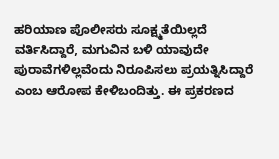ಹರಿಯಾಣ ಪೊಲೀಸರು ಸೂಕ್ಷ್ಮತೆಯಿಲ್ಲದೆ ವರ್ತಿಸಿದ್ದಾರೆ, ಮಗುವಿನ ಬಳಿ ಯಾವುದೇ ಪುರಾವೆಗಳಿಲ್ಲವೆಂದು ನಿರೂಪಿಸಲು ಪ್ರಯತ್ನಿಸಿದ್ದಾರೆ ಎಂಬ ಆರೋಪ ಕೇಳಿಬಂದಿತ್ತು. ಈ ಪ್ರಕರಣದ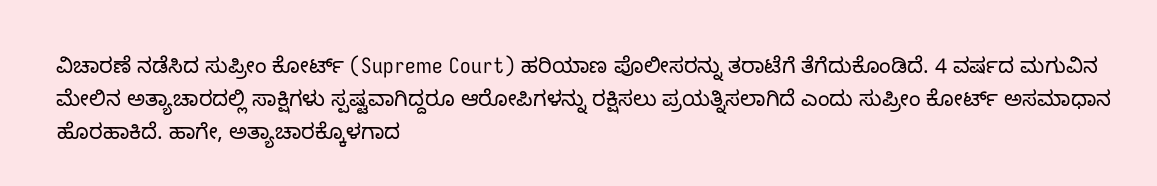ವಿಚಾರಣೆ ನಡೆಸಿದ ಸುಪ್ರೀಂ ಕೋರ್ಟ್ (Supreme Court) ಹರಿಯಾಣ ಪೊಲೀಸರನ್ನು ತರಾಟೆಗೆ ತೆಗೆದುಕೊಂಡಿದೆ. 4 ವರ್ಷದ ಮಗುವಿನ ಮೇಲಿನ ಅತ್ಯಾಚಾರದಲ್ಲಿ ಸಾಕ್ಷಿಗಳು ಸ್ಪಷ್ಟವಾಗಿದ್ದರೂ ಆರೋಪಿಗಳನ್ನು ರಕ್ಷಿಸಲು ಪ್ರಯತ್ನಿಸಲಾಗಿದೆ ಎಂದು ಸುಪ್ರೀಂ ಕೋರ್ಟ್ ಅಸಮಾಧಾನ ಹೊರಹಾಕಿದೆ. ಹಾಗೇ, ಅತ್ಯಾಚಾರಕ್ಕೊಳಗಾದ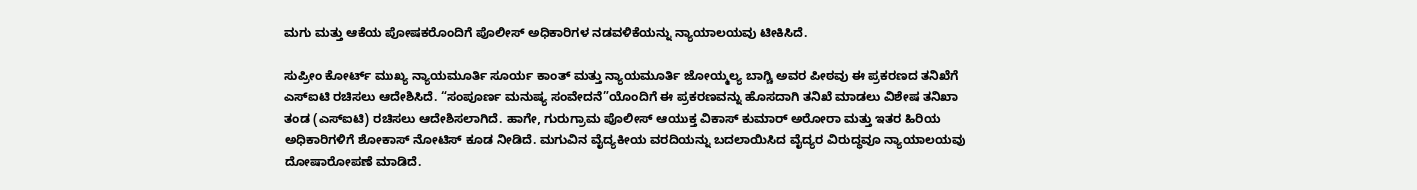ಮಗು ಮತ್ತು ಆಕೆಯ ಪೋಷಕರೊಂದಿಗೆ ಪೊಲೀಸ್ ಅಧಿಕಾರಿಗಳ ನಡವಳಿಕೆಯನ್ನು ನ್ಯಾಯಾಲಯವು ಟೀಕಿಸಿದೆ.

ಸುಪ್ರೀಂ ಕೋರ್ಟ್ ಮುಖ್ಯ ನ್ಯಾಯಮೂರ್ತಿ ಸೂರ್ಯ ಕಾಂತ್ ಮತ್ತು ನ್ಯಾಯಮೂರ್ತಿ ಜೋಯ್ಮಲ್ಯ ಬಾಗ್ಚಿ ಅವರ ಪೀಠವು ಈ ಪ್ರಕರಣದ ತನಿಖೆಗೆ ಎಸ್ಐಟಿ ರಚಿಸಲು ಆದೇಶಿಸಿದೆ. “ಸಂಪೂರ್ಣ ಮನುಷ್ಯ ಸಂವೇದನೆ”ಯೊಂದಿಗೆ ಈ ಪ್ರಕರಣವನ್ನು ಹೊಸದಾಗಿ ತನಿಖೆ ಮಾಡಲು ವಿಶೇಷ ತನಿಖಾ ತಂಡ (ಎಸ್‌ಐಟಿ) ರಚಿಸಲು ಆದೇಶಿಸಲಾಗಿದೆ. ಹಾಗೇ, ಗುರುಗ್ರಾಮ ಪೊಲೀಸ್ ಆಯುಕ್ತ ವಿಕಾಸ್ ಕುಮಾರ್ ಅರೋರಾ ಮತ್ತು ಇತರ ಹಿರಿಯ ಅಧಿಕಾರಿಗಳಿಗೆ ಶೋಕಾಸ್ ನೋಟಿಸ್ ಕೂಡ ನೀಡಿದೆ. ಮಗುವಿನ ವೈದ್ಯಕೀಯ ವರದಿಯನ್ನು ಬದಲಾಯಿಸಿದ ವೈದ್ಯರ ವಿರುದ್ಧವೂ ನ್ಯಾಯಾಲಯವು ದೋಷಾರೋಪಣೆ ಮಾಡಿದೆ.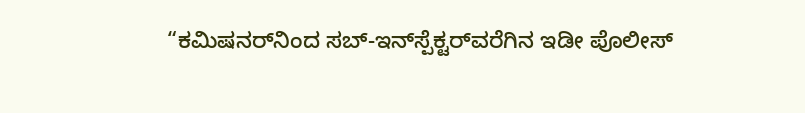“ಕಮಿಷನರ್‌ನಿಂದ ಸಬ್-ಇನ್‌ಸ್ಪೆಕ್ಟರ್‌ವರೆಗಿನ ಇಡೀ ಪೊಲೀಸ್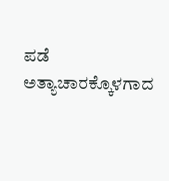ಪಡೆ ಅತ್ಯಾಚಾರಕ್ಕೊಳಗಾದ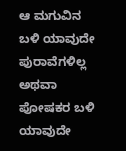ಆ ಮಗುವಿನ ಬಳಿ ಯಾವುದೇ ಪುರಾವೆಗಳಿಲ್ಲ ಅಥವಾ ಪೋಷಕರ ಬಳಿ ಯಾವುದೇ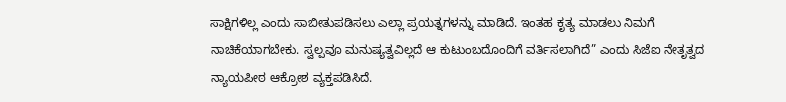ಸಾಕ್ಷಿಗಳಿಲ್ಲ ಎಂದು ಸಾಬೀತುಪಡಿಸಲು ಎಲ್ಲಾ ಪ್ರಯತ್ನಗಳನ್ನು ಮಾಡಿದೆ. ಇಂತಹ ಕೃತ್ಯ ಮಾಡಲು ನಿಮಗೆ ನಾಚಿಕೆಯಾಗಬೇಕು. ಸ್ವಲ್ಪವೂ ಮನುಷ್ಯತ್ವವಿಲ್ಲದೆ ಆ ಕುಟುಂಬದೊಂದಿಗೆ ವರ್ತಿಸಲಾಗಿದೆ” ಎಂದು ಸಿಜೆಐ ನೇತೃತ್ವದ ನ್ಯಾಯಪೀಠ ಆಕ್ರೋಶ ವ್ಯಕ್ತಪಡಿಸಿದೆ.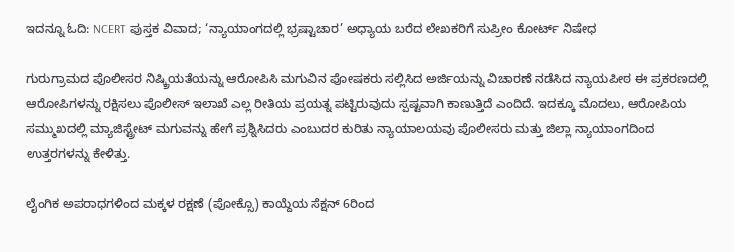ಇದನ್ನೂ ಓದಿ: NCERT ಪುಸ್ತಕ ವಿವಾದ; ‘ನ್ಯಾಯಾಂಗದಲ್ಲಿ ಭ್ರಷ್ಟಾಚಾರ’ ಅಧ್ಯಾಯ ಬರೆದ ಲೇಖಕರಿಗೆ ಸುಪ್ರೀಂ ಕೋರ್ಟ್ ನಿಷೇಧ

ಗುರುಗ್ರಾಮದ ಪೊಲೀಸರ ನಿಷ್ಕ್ರಿಯತೆಯನ್ನು ಆರೋಪಿಸಿ ಮಗುವಿನ ಪೋಷಕರು ಸಲ್ಲಿಸಿದ ಅರ್ಜಿಯನ್ನು ವಿಚಾರಣೆ ನಡೆಸಿದ ನ್ಯಾಯಪೀಠ ಈ ಪ್ರಕರಣದಲ್ಲಿ ಆರೋಪಿಗಳನ್ನು ರಕ್ಷಿಸಲು ಪೊಲೀಸ್ ಇಲಾಖೆ ಎಲ್ಲ ರೀತಿಯ ಪ್ರಯತ್ನ ಪಟ್ಟಿರುವುದು ಸ್ಪಷ್ಟವಾಗಿ ಕಾಣುತ್ತಿದೆ ಎಂದಿದೆ. ಇದಕ್ಕೂ ಮೊದಲು, ಆರೋಪಿಯ ಸಮ್ಮುಖದಲ್ಲಿ ಮ್ಯಾಜಿಸ್ಟ್ರೇಟ್ ಮಗುವನ್ನು ಹೇಗೆ ಪ್ರಶ್ನಿಸಿದರು ಎಂಬುದರ ಕುರಿತು ನ್ಯಾಯಾಲಯವು ಪೊಲೀಸರು ಮತ್ತು ಜಿಲ್ಲಾ ನ್ಯಾಯಾಂಗದಿಂದ ಉತ್ತರಗಳನ್ನು ಕೇಳಿತ್ತು.

ಲೈಂಗಿಕ ಅಪರಾಧಗಳಿಂದ ಮಕ್ಕಳ ರಕ್ಷಣೆ (ಪೋಕ್ಸೊ) ಕಾಯ್ದೆಯ ಸೆಕ್ಷನ್ 6ರಿಂದ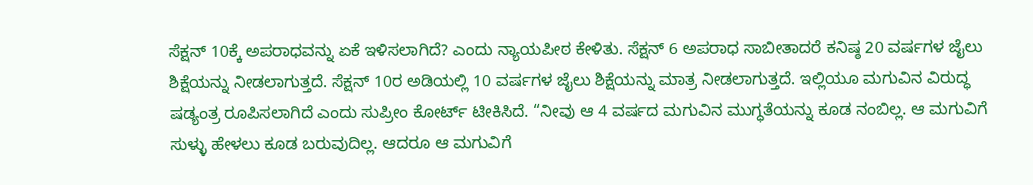ಸೆಕ್ಷನ್ 10ಕ್ಕೆ ಅಪರಾಧವನ್ನು ಏಕೆ ಇಳಿಸಲಾಗಿದೆ? ಎಂದು ನ್ಯಾಯಪೀಠ ಕೇಳಿತು. ಸೆಕ್ಷನ್ 6 ಅಪರಾಧ ಸಾಬೀತಾದರೆ ಕನಿಷ್ಠ 20 ವರ್ಷಗಳ ಜೈಲು ಶಿಕ್ಷೆಯನ್ನು ನೀಡಲಾಗುತ್ತದೆ. ಸೆಕ್ಷನ್ 10ರ ಅಡಿಯಲ್ಲಿ 10 ವರ್ಷಗಳ ಜೈಲು ಶಿಕ್ಷೆಯನ್ನು ಮಾತ್ರ ನೀಡಲಾಗುತ್ತದೆ. ಇಲ್ಲಿಯೂ ಮಗುವಿನ ವಿರುದ್ಧ ಷಡ್ಯಂತ್ರ ರೂಪಿಸಲಾಗಿದೆ ಎಂದು ಸುಪ್ರೀಂ ಕೋರ್ಟ್ ಟೀಕಿಸಿದೆ. “ನೀವು ಆ 4 ವರ್ಷದ ಮಗುವಿನ ಮುಗ್ಧತೆಯನ್ನು ಕೂಡ ನಂಬಿಲ್ಲ. ಆ ಮಗುವಿಗೆ ಸುಳ್ಳು ಹೇಳಲು ಕೂಡ ಬರುವುದಿಲ್ಲ. ಆದರೂ ಆ ಮಗುವಿಗೆ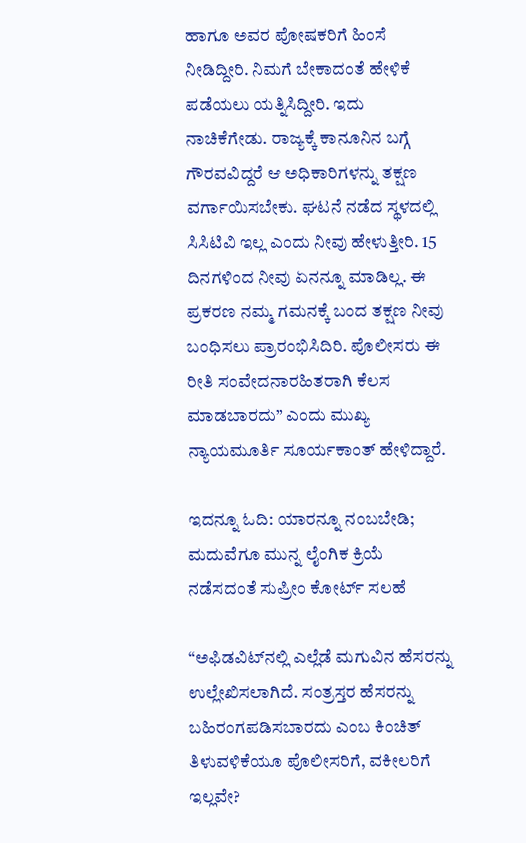ಹಾಗೂ ಅವರ ಪೋಷಕರಿಗೆ ಹಿಂಸೆ ನೀಡಿದ್ದೀರಿ. ನಿಮಗೆ ಬೇಕಾದಂತೆ ಹೇಳಿಕೆ ಪಡೆಯಲು ಯತ್ನಿಸಿದ್ದೀರಿ. ಇದು ನಾಚಿಕೆಗೇಡು. ರಾಜ್ಯಕ್ಕೆ ಕಾನೂನಿನ ಬಗ್ಗೆ ಗೌರವವಿದ್ದರೆ ಆ ಅಧಿಕಾರಿಗಳನ್ನು ತಕ್ಷಣ ವರ್ಗಾಯಿಸಬೇಕು. ಘಟನೆ ನಡೆದ ಸ್ಥಳದಲ್ಲಿ ಸಿಸಿಟಿವಿ ಇಲ್ಲ ಎಂದು ನೀವು ಹೇಳುತ್ತೀರಿ. 15 ದಿನಗಳಿಂದ ನೀವು ಏನನ್ನೂ ಮಾಡಿಲ್ಲ. ಈ ಪ್ರಕರಣ ನಮ್ಮ ಗಮನಕ್ಕೆ ಬಂದ ತಕ್ಷಣ ನೀವು ಬಂಧಿಸಲು ಪ್ರಾರಂಭಿಸಿದಿರಿ. ಪೊಲೀಸರು ಈ ರೀತಿ ಸಂವೇದನಾರಹಿತರಾಗಿ ಕೆಲಸ ಮಾಡಬಾರದು” ಎಂದು ಮುಖ್ಯ ನ್ಯಾಯಮೂರ್ತಿ ಸೂರ್ಯಕಾಂತ್ ಹೇಳಿದ್ದಾರೆ.

ಇದನ್ನೂ ಓದಿ: ಯಾರನ್ನೂ ನಂಬಬೇಡಿ; ಮದುವೆಗೂ ಮುನ್ನ ಲೈಂಗಿಕ ಕ್ರಿಯೆ ನಡೆಸದಂತೆ ಸುಪ್ರೀಂ ಕೋರ್ಟ್ ಸಲಹೆ

“ಅಫಿಡವಿಟ್‌ನಲ್ಲಿ ಎಲ್ಲೆಡೆ ಮಗುವಿನ ಹೆಸರನ್ನು ಉಲ್ಲೇಖಿಸಲಾಗಿದೆ. ಸಂತ್ರಸ್ತರ ಹೆಸರನ್ನು ಬಹಿರಂಗಪಡಿಸಬಾರದು ಎಂಬ ಕಿಂಚಿತ್ ತಿಳುವಳಿಕೆಯೂ ಪೊಲೀಸರಿಗೆ, ವಕೀಲರಿಗೆ ಇಲ್ಲವೇ?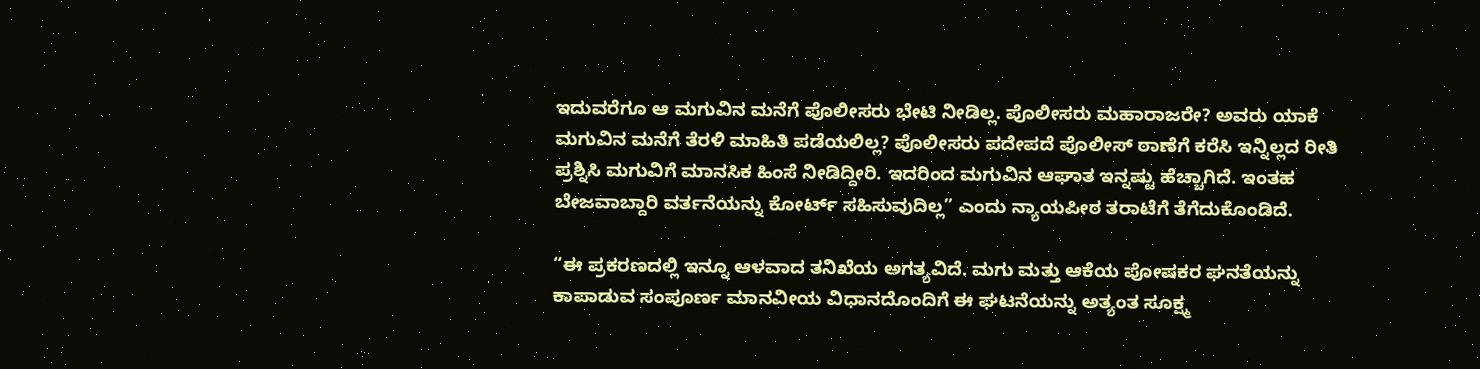ಇದುವರೆಗೂ ಆ ಮಗುವಿನ ಮನೆಗೆ ಪೊಲೀಸರು ಭೇಟಿ ನೀಡಿಲ್ಲ. ಪೊಲೀಸರು ಮಹಾರಾಜರೇ? ಅವರು ಯಾಕೆ ಮಗುವಿನ ಮನೆಗೆ ತೆರಳಿ ಮಾಹಿತಿ ಪಡೆಯಲಿಲ್ಲ? ಪೊಲೀಸರು ಪದೇಪದೆ ಪೊಲೀಸ್ ಠಾಣೆಗೆ ಕರೆಸಿ ಇನ್ನಿಲ್ಲದ ರೀತಿ ಪ್ರಶ್ನಿಸಿ ಮಗುವಿಗೆ ಮಾನಸಿಕ ಹಿಂಸೆ ನೀಡಿದ್ದೀರಿ. ಇದರಿಂದ ಮಗುವಿನ ಆಘಾತ ಇನ್ನಷ್ಟು ಹೆಚ್ಚಾಗಿದೆ. ಇಂತಹ ಬೇಜವಾಬ್ದಾರಿ ವರ್ತನೆಯನ್ನು ಕೋರ್ಟ್ ಸಹಿಸುವುದಿಲ್ಲ” ಎಂದು ನ್ಯಾಯಪೀಠ ತರಾಟೆಗೆ ತೆಗೆದುಕೊಂಡಿದೆ.

“ಈ ಪ್ರಕರಣದಲ್ಲಿ ಇನ್ನೂ ಆಳವಾದ ತನಿಖೆಯ ಅಗತ್ಯವಿದೆ. ಮಗು ಮತ್ತು ಆಕೆಯ ಪೋಷಕರ ಘನತೆಯನ್ನು ಕಾಪಾಡುವ ಸಂಪೂರ್ಣ ಮಾನವೀಯ ವಿಧಾನದೊಂದಿಗೆ ಈ ಘಟನೆಯನ್ನು ಅತ್ಯಂತ ಸೂಕ್ಷ್ಮ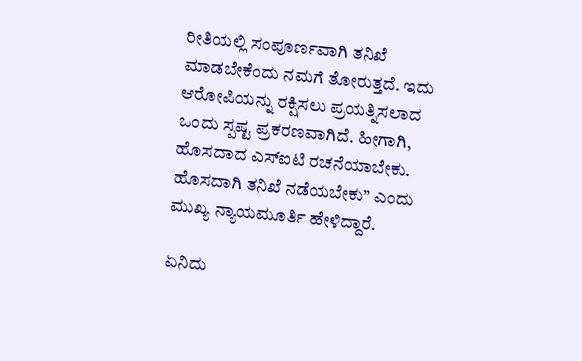ರೀತಿಯಲ್ಲಿ ಸಂಪೂರ್ಣವಾಗಿ ತನಿಖೆ ಮಾಡಬೇಕೆಂದು ನಮಗೆ ತೋರುತ್ತದೆ. ಇದು ಆರೋಪಿಯನ್ನು ರಕ್ಷಿಸಲು ಪ್ರಯತ್ನಿಸಲಾದ ಒಂದು ಸ್ಪಷ್ಟ ಪ್ರಕರಣವಾಗಿದೆ. ಹೀಗಾಗಿ, ಹೊಸದಾದ ಎಸ್ಐಟಿ ರಚನೆಯಾಬೇಕು. ಹೊಸದಾಗಿ ತನಿಖೆ ನಡೆಯಬೇಕು” ಎಂದು ಮುಖ್ಯ ನ್ಯಾಯಮೂರ್ತಿ ಹೇಳಿದ್ದಾರೆ.

ಏನಿದು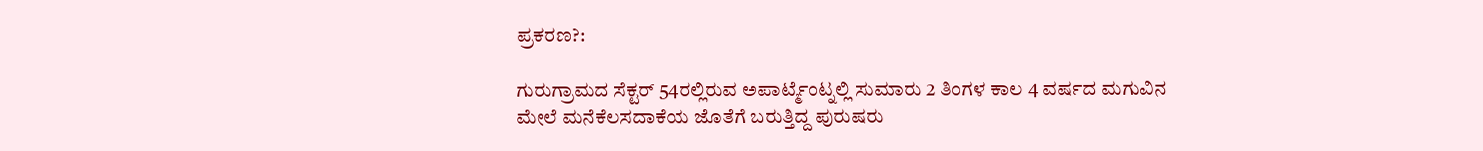ಪ್ರಕರಣ?:

ಗುರುಗ್ರಾಮದ ಸೆಕ್ಟರ್ 54ರಲ್ಲಿರುವ ಅಪಾರ್ಟ್ಮೆಂಟ್ನಲ್ಲಿ ಸುಮಾರು 2 ತಿಂಗಳ ಕಾಲ 4 ವರ್ಷದ ಮಗುವಿನ ಮೇಲೆ ಮನೆಕೆಲಸದಾಕೆಯ ಜೊತೆಗೆ ಬರುತ್ತಿದ್ದ ಪುರುಷರು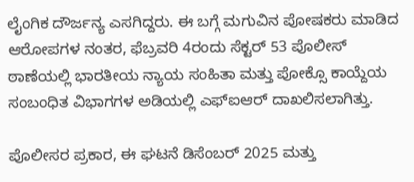ಲೈಂಗಿಕ ದೌರ್ಜನ್ಯ ಎಸಗಿದ್ದರು. ಈ ಬಗ್ಗೆ ಮಗುವಿನ ಪೋಷಕರು ಮಾಡಿದ ಆರೋಪಗಳ ನಂತರ, ಫೆಬ್ರವರಿ 4ರಂದು ಸೆಕ್ಟರ್ 53 ಪೊಲೀಸ್ ಠಾಣೆಯಲ್ಲಿ ಭಾರತೀಯ ನ್ಯಾಯ ಸಂಹಿತಾ ಮತ್ತು ಪೋಕ್ಸೊ ಕಾಯ್ದೆಯ ಸಂಬಂಧಿತ ವಿಭಾಗಗಳ ಅಡಿಯಲ್ಲಿ ಎಫ್‌ಐಆರ್ ದಾಖಲಿಸಲಾಗಿತ್ತು.

ಪೊಲೀಸರ ಪ್ರಕಾರ, ಈ ಘಟನೆ ಡಿಸೆಂಬರ್ 2025 ಮತ್ತು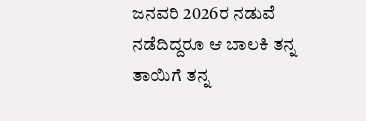ಜನವರಿ 2026ರ ನಡುವೆ ನಡೆದಿದ್ದರೂ ಆ ಬಾಲಕಿ ತನ್ನ ತಾಯಿಗೆ ತನ್ನ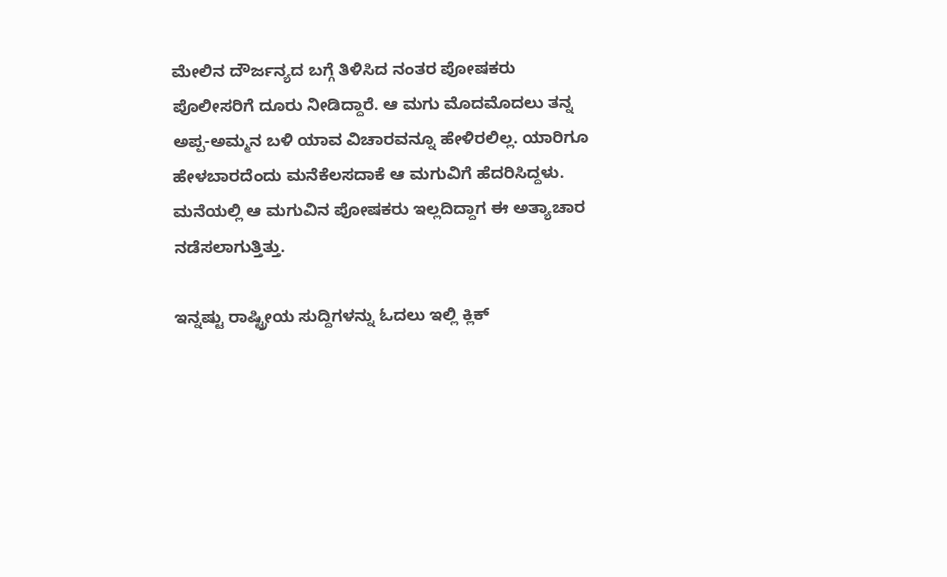ಮೇಲಿನ ದೌರ್ಜನ್ಯದ ಬಗ್ಗೆ ತಿಳಿಸಿದ ನಂತರ ಪೋಷಕರು ಪೊಲೀಸರಿಗೆ ದೂರು ನೀಡಿದ್ದಾರೆ. ಆ ಮಗು ಮೊದಮೊದಲು ತನ್ನ ಅಪ್ಪ-ಅಮ್ಮನ ಬಳಿ ಯಾವ ವಿಚಾರವನ್ನೂ ಹೇಳಿರಲಿಲ್ಲ. ಯಾರಿಗೂ ಹೇಳಬಾರದೆಂದು ಮನೆಕೆಲಸದಾಕೆ ಆ ಮಗುವಿಗೆ ಹೆದರಿಸಿದ್ದಳು. ಮನೆಯಲ್ಲಿ ಆ ಮಗುವಿನ ಪೋಷಕರು ಇಲ್ಲದಿದ್ದಾಗ ಈ ಅತ್ಯಾಚಾರ ನಡೆಸಲಾಗುತ್ತಿತ್ತು.

ಇನ್ನಷ್ಟು ರಾಷ್ಟ್ರೀಯ ಸುದ್ದಿಗಳನ್ನು ಓದಲು ಇಲ್ಲಿ ಕ್ಲಿಕ್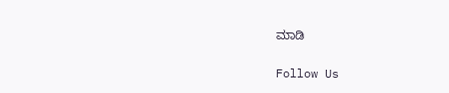ಮಾಡಿ

Follow Us